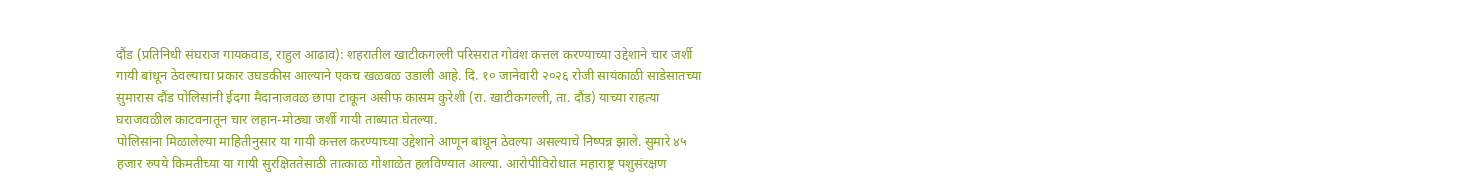दौंड (प्रतिनिधी संघराज गायकवाड, राहुल आढाव): शहरातील खाटीकगल्ली परिसरात गोवंश कत्तल करण्याच्या उद्देशाने चार जर्शी गायी बांधून ठेवल्याचा प्रकार उघडकीस आल्याने एकच खळबळ उडाली आहे. दि. १० जानेवारी २०२६ रोजी सायंकाळी साडेसातच्या सुमारास दौंड पोलिसांनी ईदगा मैदानाजवळ छापा टाकून असीफ कासम कुरेशी (रा. खाटीकगल्ली, ता. दौंड) याच्या राहत्या घराजवळील काटवनातून चार लहान-मोठ्या जर्शी गायी ताब्यात घेतल्या.
पोलिसांना मिळालेल्या माहितीनुसार या गायी कत्तल करण्याच्या उद्देशाने आणून बांधून ठेवल्या असल्याचे निष्पन्न झाले. सुमारे ४५ हजार रुपये किमतीच्या या गायी सुरक्षिततेसाठी तात्काळ गोशाळेत हलविण्यात आल्या. आरोपीविरोधात महाराष्ट्र पशुसंरक्षण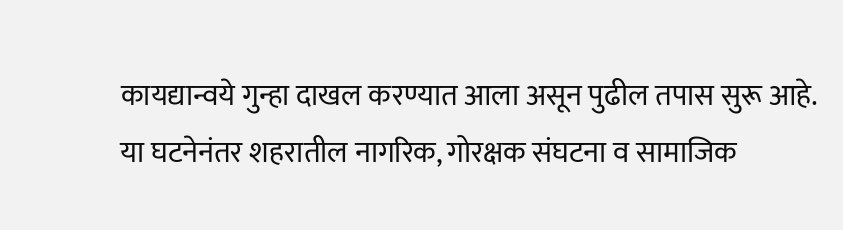कायद्यान्वये गुन्हा दाखल करण्यात आला असून पुढील तपास सुरू आहे.
या घटनेनंतर शहरातील नागरिक, गोरक्षक संघटना व सामाजिक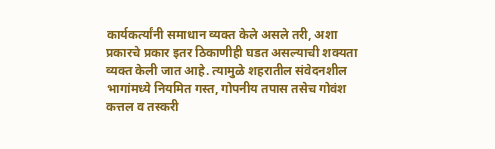कार्यकर्त्यांनी समाधान व्यक्त केले असले तरी, अशा प्रकारचे प्रकार इतर ठिकाणीही घडत असल्याची शक्यता व्यक्त केली जात आहे. त्यामुळे शहरातील संवेदनशील भागांमध्ये नियमित गस्त, गोपनीय तपास तसेच गोवंश कत्तल व तस्करी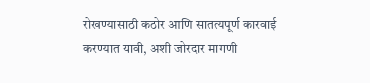रोखण्यासाठी कठोर आणि सातत्यपूर्ण कारवाई करण्यात यावी, अशी जोरदार मागणी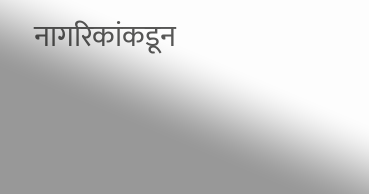नागरिकांकडून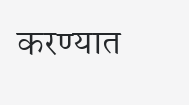करण्यात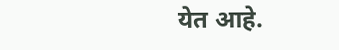येत आहे.